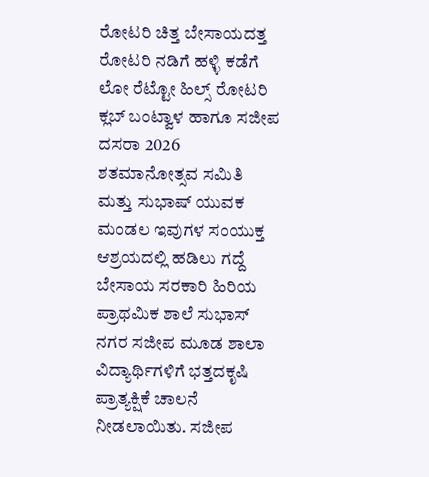ರೋಟರಿ ಚಿತ್ತ ಬೇಸಾಯದತ್ತ ರೋಟರಿ ನಡಿಗೆ ಹಳ್ಳಿ ಕಡೆಗೆ
ಲೋ ರೆಟ್ಟೋ ಹಿಲ್ಸ್ ರೋಟರಿ ಕ್ಲಬ್ ಬಂಟ್ವಾಳ ಹಾಗೂ ಸಜೀಪ ದಸರಾ 2026 ಶತಮಾನೋತ್ಸವ ಸಮಿತಿ ಮತ್ತು ಸುಭಾಷ್ ಯುವಕ ಮಂಡಲ ಇವುಗಳ ಸಂಯುಕ್ತ ಆಶ್ರಯದಲ್ಲಿ ಹಡಿಲು ಗದ್ದೆ ಬೇಸಾಯ ಸರಕಾರಿ ಹಿರಿಯ ಪ್ರಾಥಮಿಕ ಶಾಲೆ ಸುಭಾಸ್ ನಗರ ಸಜೀಪ ಮೂಡ ಶಾಲಾ ವಿದ್ಯಾರ್ಥಿಗಳಿಗೆ ಭತ್ತದಕೃಷಿ ಪ್ರಾತ್ಯಕ್ಷಿಕೆ ಚಾಲನೆ ನೀಡಲಾಯಿತು. ಸಜೀಪ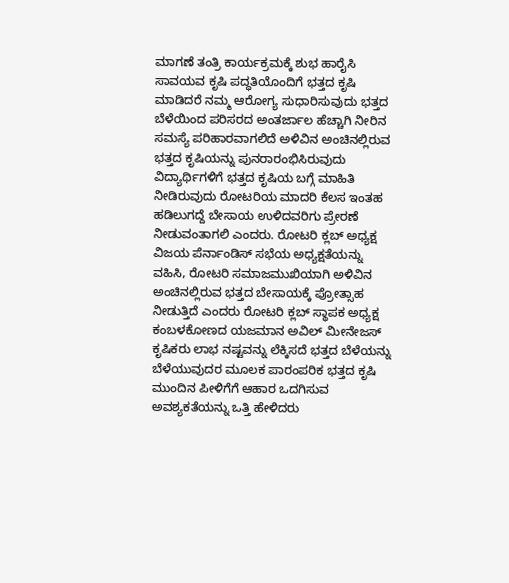ಮಾಗಣೆ ತಂತ್ರಿ ಕಾರ್ಯಕ್ರಮಕ್ಕೆ ಶುಭ ಹಾರೈಸಿ ಸಾವಯವ ಕೃಷಿ ಪದ್ಧತಿಯೊಂದಿಗೆ ಭತ್ತದ ಕೃಷಿ ಮಾಡಿದರೆ ನಮ್ಮ ಆರೋಗ್ಯ ಸುಧಾರಿಸುವುದು ಭತ್ತದ ಬೆಳೆಯಿಂದ ಪರಿಸರದ ಅಂತರ್ಜಾಲ ಹೆಚ್ಚಾಗಿ ನೀರಿನ ಸಮಸ್ಯೆ ಪರಿಹಾರವಾಗಲಿದೆ ಅಳಿವಿನ ಅಂಚಿನಲ್ಲಿರುವ ಭತ್ತದ ಕೃಷಿಯನ್ನು ಪುನರಾರಂಭಿಸಿರುವುದು ವಿದ್ಯಾರ್ಥಿಗಳಿಗೆ ಭತ್ತದ ಕೃಷಿಯ ಬಗ್ಗೆ ಮಾಹಿತಿ ನೀಡಿರುವುದು ರೋಟರಿಯ ಮಾದರಿ ಕೆಲಸ ಇಂತಹ ಹಡಿಲುಗದ್ದೆ ಬೇಸಾಯ ಉಳಿದವರಿಗು ಪ್ರೇರಣೆ ನೀಡುವಂತಾಗಲಿ ಎಂದರು. ರೋಟರಿ ಕ್ಲಬ್ ಅಧ್ಯಕ್ಷ ವಿಜಯ ಪೆರ್ನಾಂಡಿಸ್ ಸಭೆಯ ಅಧ್ಯಕ್ಷತೆಯನ್ನು ವಹಿಸಿ, ರೋಟರಿ ಸಮಾಜಮುಖಿಯಾಗಿ ಅಳಿವಿನ ಅಂಚಿನಲ್ಲಿರುವ ಭತ್ತದ ಬೇಸಾಯಕ್ಕೆ ಪ್ರೋತ್ಸಾಹ ನೀಡುತ್ತಿದೆ ಎಂದರು ರೋಟರಿ ಕ್ಲಬ್ ಸ್ಥಾಪಕ ಅಧ್ಯಕ್ಷ ಕಂಬಳಕೋಣದ ಯಜಮಾನ ಅವಿಲ್ ಮೀನೇಜಸ್ ಕೃಷಿಕರು ಲಾಭ ನಷ್ಟವನ್ನು ಲೆಕ್ಕಿಸದೆ ಭತ್ತದ ಬೆಳೆಯನ್ನು ಬೆಳೆಯುವುದರ ಮೂಲಕ ಪಾರಂಪರಿಕ ಭತ್ತದ ಕೃಷಿ ಮುಂದಿನ ಪೀಳಿಗೆಗೆ ಆಹಾರ ಒದಗಿಸುವ ಅವಶ್ಯಕತೆಯನ್ನು ಒತ್ತಿ ಹೇಳಿದರು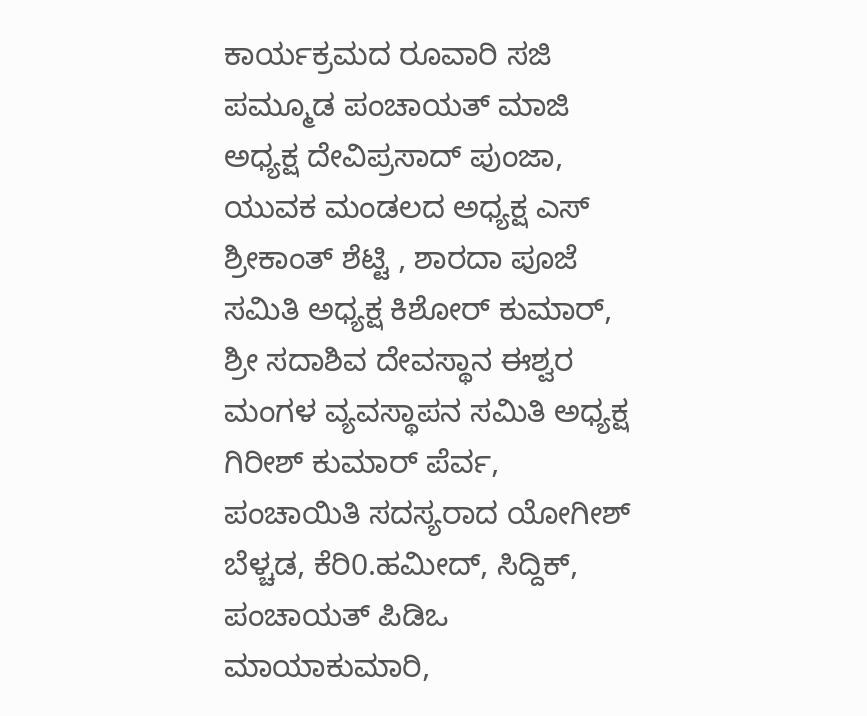ಕಾರ್ಯಕ್ರಮದ ರೂವಾರಿ ಸಜಿ ಪಮ್ಮೂಡ ಪಂಚಾಯತ್ ಮಾಜಿ ಅಧ್ಯಕ್ಷ ದೇವಿಪ್ರಸಾದ್ ಪುಂಜಾ, ಯುವಕ ಮಂಡಲದ ಅಧ್ಯಕ್ಷ ಎಸ್ ಶ್ರೀಕಾಂತ್ ಶೆಟ್ಟಿ , ಶಾರದಾ ಪೂಜೆ ಸಮಿತಿ ಅಧ್ಯಕ್ಷ ಕಿಶೋರ್ ಕುಮಾರ್, ಶ್ರೀ ಸದಾಶಿವ ದೇವಸ್ಥಾನ ಈಶ್ವರ ಮಂಗಳ ವ್ಯವಸ್ಥಾಪನ ಸಮಿತಿ ಅಧ್ಯಕ್ಷ ಗಿರೀಶ್ ಕುಮಾರ್ ಪೆರ್ವ, ಪಂಚಾಯಿತಿ ಸದಸ್ಯರಾದ ಯೋಗೀಶ್ ಬೆಳ್ಚಡ, ಕೆರಿ0.ಹಮೀದ್, ಸಿದ್ದಿಕ್, ಪಂಚಾಯತ್ ಪಿಡಿಒ ಮಾಯಾಕುಮಾರಿ,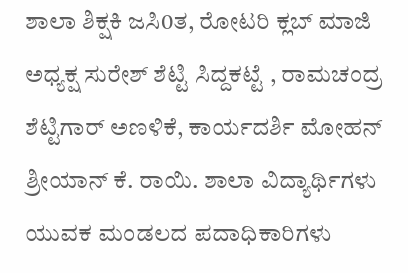ಶಾಲಾ ಶಿಕ್ಷಕಿ ಜಸಿ0ತ, ರೋಟರಿ ಕ್ಲಬ್ ಮಾಜಿ ಅಧ್ಯಕ್ಷ ಸುರೇಶ್ ಶೆಟ್ಟಿ ಸಿದ್ದಕಟ್ಟೆ , ರಾಮಚಂದ್ರ ಶೆಟ್ಟಿಗಾರ್ ಅಣಳಿಕೆ, ಕಾರ್ಯದರ್ಶಿ ಮೋಹನ್ ಶ್ರೀಯಾನ್ ಕೆ. ರಾಯಿ. ಶಾಲಾ ವಿದ್ಯಾರ್ಥಿಗಳು ಯುವಕ ಮಂಡಲದ ಪದಾಧಿಕಾರಿಗಳು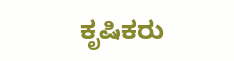ಕೃಷಿಕರು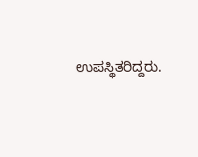ಉಪಸ್ಥಿತರಿದ್ದರು.